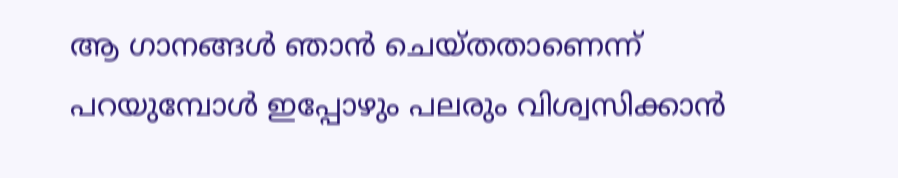ആ ഗാനങ്ങൾ ഞാൻ ചെയ്തതാണെന്ന് പറയുമ്പോൾ ഇപ്പോഴും പലരും വിശ്വസിക്കാൻ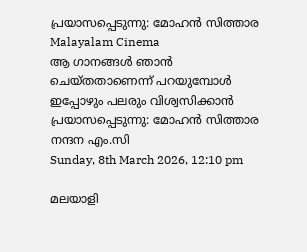പ്രയാസപ്പെടുന്നു: മോഹൻ സിത്താര
Malayalam Cinema
ആ ഗാനങ്ങൾ ഞാൻ ചെയ്തതാണെന്ന് പറയുമ്പോൾ ഇപ്പോഴും പലരും വിശ്വസിക്കാൻ പ്രയാസപ്പെടുന്നു: മോഹൻ സിത്താര
നന്ദന എം.സി
Sunday, 8th March 2026, 12:10 pm

മലയാളി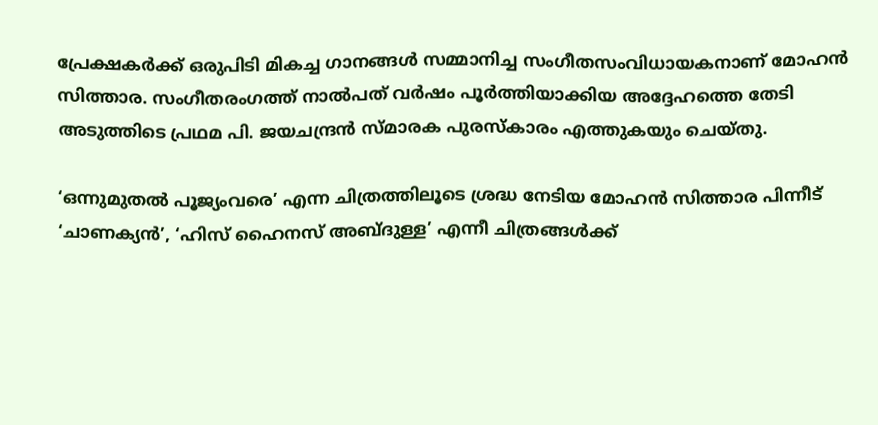പ്രേക്ഷകർക്ക് ഒരുപിടി മികച്ച ഗാനങ്ങൾ സമ്മാനിച്ച സംഗീതസംവിധായകനാണ് മോഹൻ സിത്താര. സംഗീതരംഗത്ത് നാൽപത് വർഷം പൂർത്തിയാക്കിയ അദ്ദേഹത്തെ തേടി അടുത്തിടെ പ്രഥമ പി. ജയചന്ദ്രൻ സ്മാരക പുരസ്‌കാരം എത്തുകയും ചെയ്തു.

‘ഒന്നുമുതൽ പൂജ്യംവരെ’ എന്ന ചിത്രത്തിലൂടെ ശ്രദ്ധ നേടിയ മോഹൻ സിത്താര പിന്നീട് ‘ചാണക്യൻ’, ‘ഹിസ് ഹൈനസ് അബ്ദുള്ള’ എന്നീ ചിത്രങ്ങൾക്ക്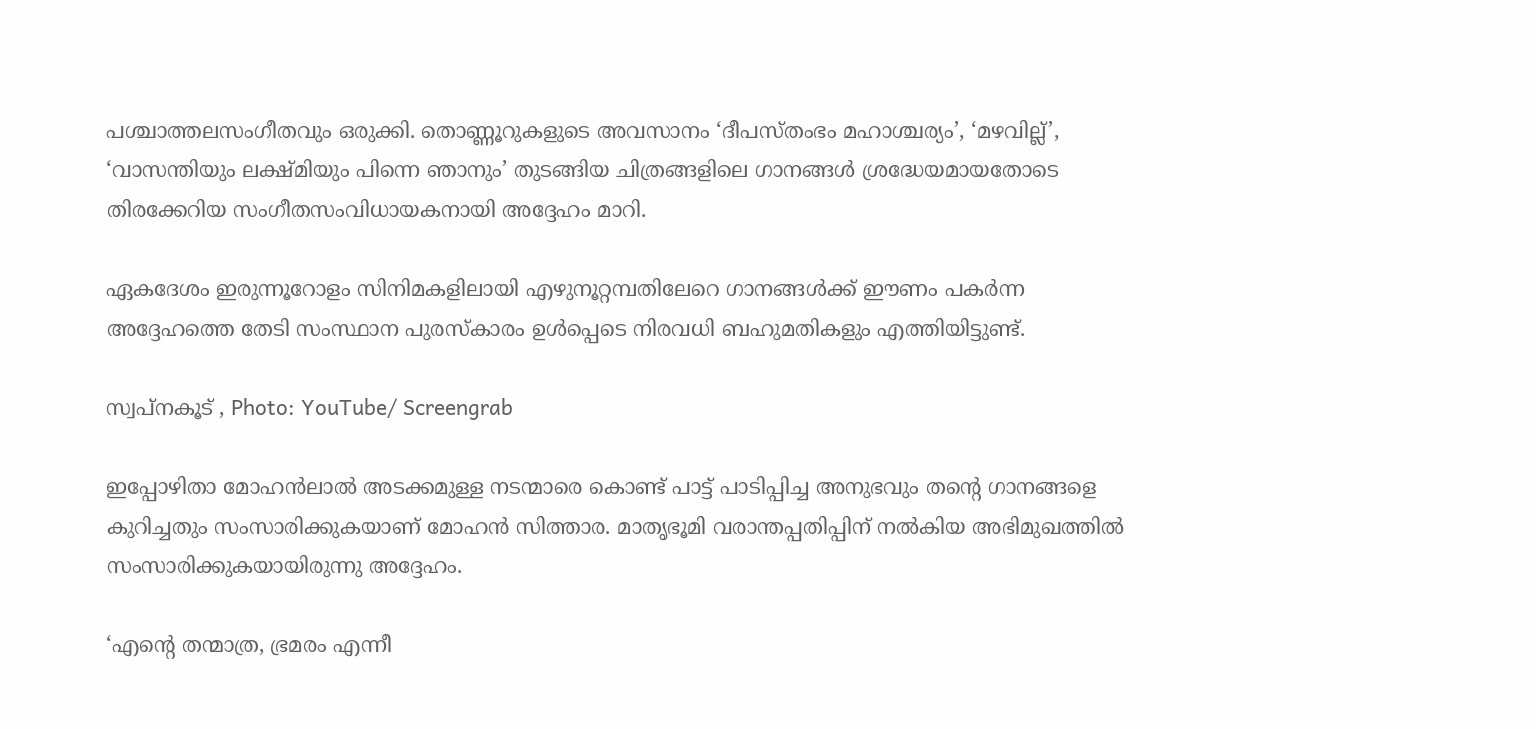പശ്ചാത്തലസംഗീതവും ഒരുക്കി. തൊണ്ണൂറുകളുടെ അവസാനം ‘ദീപസ്തംഭം മഹാശ്ചര്യം’, ‘മഴവില്ല്’, ‘വാസന്തിയും ലക്ഷ്മിയും പിന്നെ ഞാനും’ തുടങ്ങിയ ചിത്രങ്ങളിലെ ഗാനങ്ങൾ ശ്രദ്ധേയമായതോടെ തിരക്കേറിയ സംഗീതസംവിധായകനായി അദ്ദേഹം മാറി.

ഏകദേശം ഇരുന്നൂറോളം സിനിമകളിലായി എഴുനൂറ്റമ്പതിലേറെ ഗാനങ്ങൾക്ക് ഈണം പകർന്ന അദ്ദേഹത്തെ തേടി സംസ്ഥാന പുരസ്‌കാരം ഉൾപ്പെടെ നിരവധി ബഹുമതികളും എത്തിയിട്ടുണ്ട്.

സ്വപ്നകൂട് , Photo: YouTube/ Screengrab

ഇപ്പോഴിതാ മോഹൻലാൽ അടക്കമുള്ള നടന്മാരെ കൊണ്ട് പാട്ട് പാടിപ്പിച്ച അനുഭവും തന്റെ ഗാനങ്ങളെ കുറിച്ചതും സംസാരിക്കുകയാണ് മോഹൻ സിത്താര. മാതൃഭൂമി വരാന്തപ്പതിപ്പിന് നൽകിയ അഭിമുഖത്തിൽ സംസാരിക്കുകയായിരുന്നു അദ്ദേഹം.

‘എന്റെ തന്മാത്ര, ഭ്രമരം എന്നീ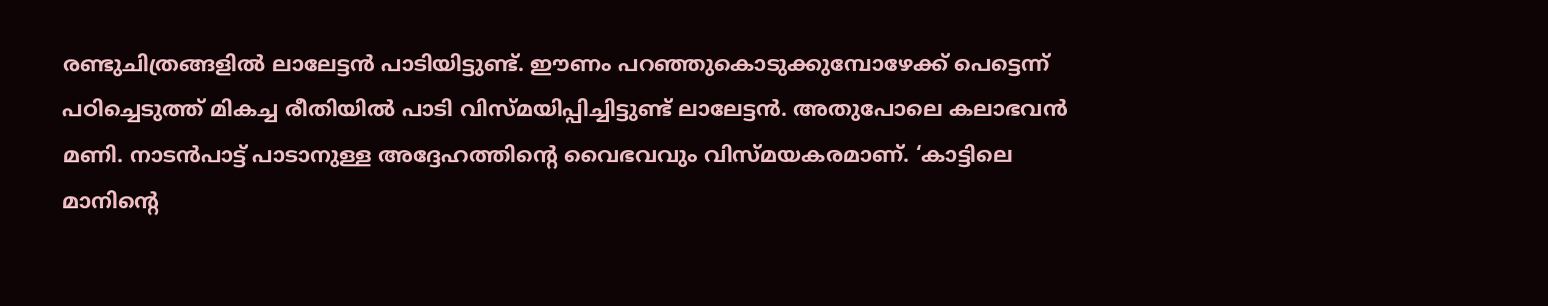രണ്ടുചിത്രങ്ങളിൽ ലാലേട്ടൻ പാടിയിട്ടുണ്ട്. ഈണം പറഞ്ഞുകൊടുക്കുമ്പോഴേക്ക് പെട്ടെന്ന് പഠിച്ചെടുത്ത് മികച്ച രീതിയിൽ പാടി വിസ്മയിപ്പിച്ചിട്ടുണ്ട് ലാലേട്ടൻ. അതുപോലെ കലാഭവൻ മണി. നാടൻപാട്ട് പാടാനുള്ള അദ്ദേഹത്തിന്റെ വൈഭവവും വിസ്മയകരമാണ്. ‘കാട്ടിലെ മാനിന്റെ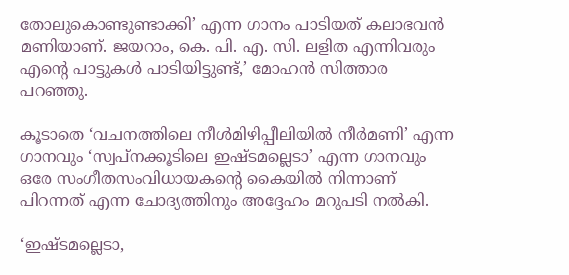തോലുകൊണ്ടുണ്ടാക്കി’ എന്ന ഗാനം പാടിയത് കലാഭവൻ മണിയാണ്. ജയറാം, കെ. പി. എ. സി. ലളിത എന്നിവരും എന്റെ പാട്ടുകൾ പാടിയിട്ടുണ്ട്,’ മോഹൻ സിത്താര പറഞ്ഞു.

കൂടാതെ ‘വചനത്തിലെ നീൾമിഴിപ്പീലിയിൽ നീർമണി’ എന്ന ഗാനവും ‘സ്വപ്നക്കൂടിലെ ഇഷ്ടമല്ലെടാ’ എന്ന ഗാനവും ഒരേ സംഗീതസംവിധായകന്റെ കൈയിൽ നിന്നാണ് പിറന്നത് എന്ന ചോദ്യത്തിനും അദ്ദേഹം മറുപടി നൽകി.

‘ഇഷ്ടമല്ലെടാ,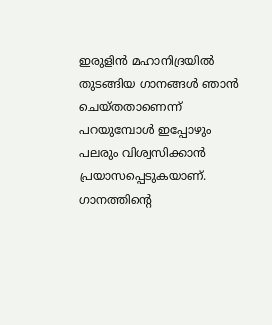ഇരുളിൻ മഹാനിദ്രയിൽ തുടങ്ങിയ ഗാനങ്ങൾ ഞാൻ ചെയ്തതാണെന്ന് പറയുമ്പോൾ ഇപ്പോഴും പലരും വിശ്വസിക്കാൻ പ്രയാസപ്പെടുകയാണ്. ഗാനത്തിന്റെ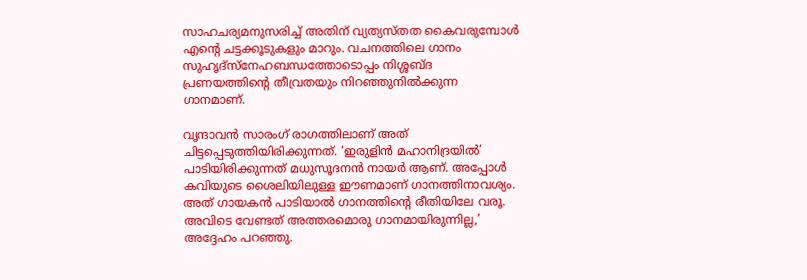സാഹചര്യമനുസരിച്ച് അതിന് വ്യത്യസ്തത കൈവരുമ്പോൾ എന്റെ ചട്ടക്കൂടുകളും മാറും. വചനത്തിലെ ഗാനം സുഹൃദ്സ്നേഹബന്ധത്തോടൊപ്പം നിശ്ശബ്ദ പ്രണയത്തിന്റെ തീവ്രതയും നിറഞ്ഞുനിൽക്കുന്ന ഗാനമാണ്.

വൃന്ദാവൻ സാരംഗ് രാഗത്തിലാണ് അത് ചിട്ടപ്പെടുത്തിയിരിക്കുന്നത്. ‘ഇരുളിൻ മഹാനിദ്രയിൽ’ പാടിയിരിക്കുന്നത് മധുസൂദനൻ നായർ ആണ്. അപ്പോൾ കവിയുടെ ശൈലിയിലുള്ള ഈണമാണ് ഗാനത്തിനാവശ്യം. അത് ഗായകൻ പാടിയാൽ ഗാനത്തിന്റെ രീതിയിലേ വരൂ. അവിടെ വേണ്ടത് അത്തരമൊരു ഗാനമായിരുന്നില്ല,’ അദ്ദേഹം പറഞ്ഞു.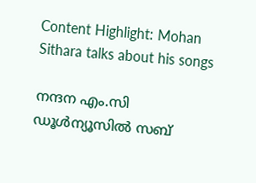Content Highlight: Mohan Sithara talks about his songs

നന്ദന എം.സി
ഡൂള്‍ന്യൂസില്‍ സബ്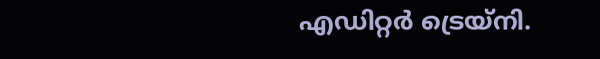എഡിറ്റര്‍ ട്രെയ്‌നി.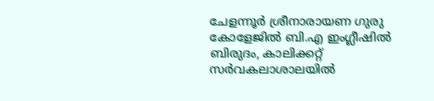ചേളന്നൂര്‍ ശ്രീനാരായണ ഗുരു കോളേജില്‍ ബി.എ ഇംഗ്ലീഷില്‍ ബിരുദം, കാലിക്കറ്റ് സര്‍വകലാശാലയില്‍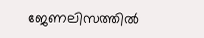ജേണലിസത്തില്‍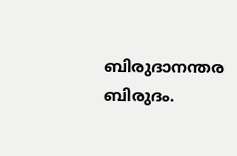ബിരുദാനന്തര ബിരുദം.